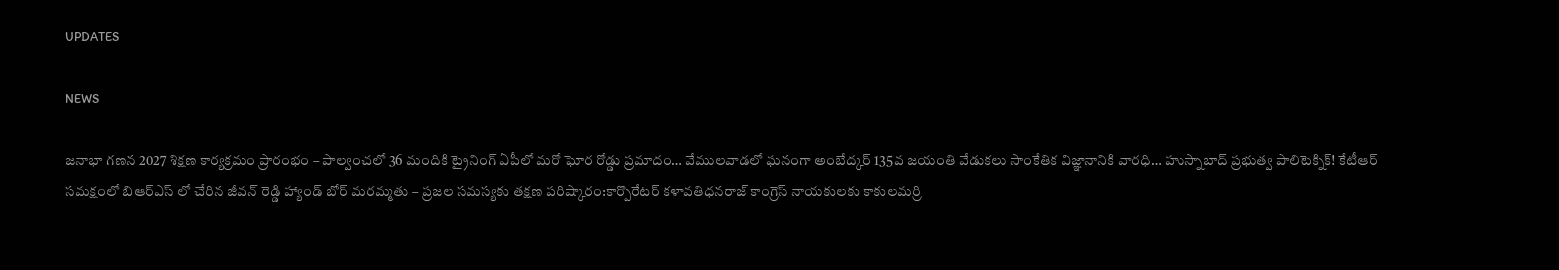UPDATES

NEWS

జనాభా గణన 2027 శిక్షణ కార్యక్రమం ప్రారంభం – పాల్వంచలో 36 మందికి ట్రైనింగ్ ఏపీలో మరో ఘోర రోడ్డు ప్రమాదం… వేములవాడలో ఘనంగా అంబేద్కర్ 135వ జయంతి వేడుకలు సాంకేతిక విజ్ఞానానికి వారధి… హుస్నాబాద్ ప్రభుత్వ పాలిటెక్నిక్! కేటీఆర్ సమక్షంలో బిఆర్ఎస్ లో చేరిన జీవన్ రెడ్డి హ్యాండ్ బోర్ మరమ్మతు – ప్రజల సమస్యకు తక్షణ పరిష్కారం:కార్పొరేటర్ కళావతిధనరాజ్ కాంగ్రెస్ నాయకులకు కాకులమర్రి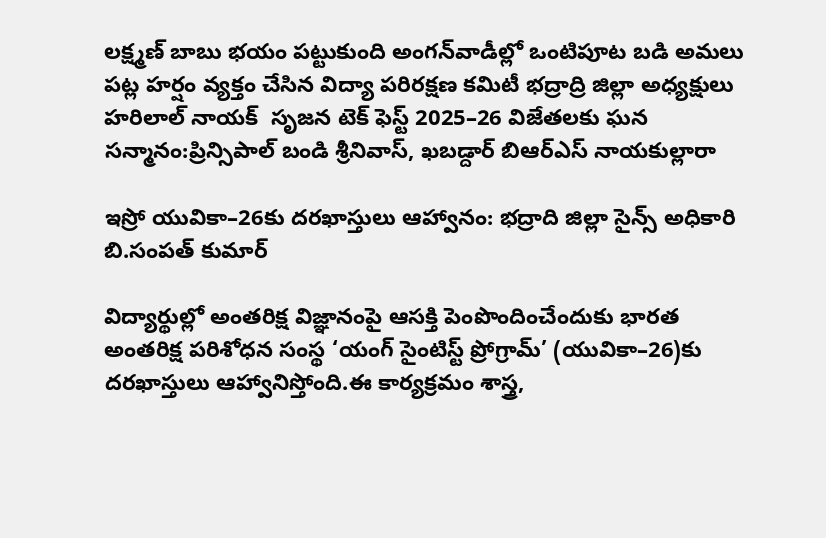లక్ష్మణ్ బాబు భయం పట్టుకుంది అంగన్‌వాడీల్లో ఒంటిపూట బడి అమలు పట్ల హర్షం వ్యక్తం చేసిన విద్యా పరిరక్షణ కమిటీ భద్రాద్రి జిల్లా అధ్యక్షులు హరిలాల్ నాయక్  సృజన టెక్ ఫెస్ట్ 2025–26 విజేతలకు ఘన సన్మానం:ప్రిన్సిపాల్ బండి శ్రీనివాస్, ఖబడ్దార్ బిఆర్ఎస్ నాయకుల్లారా

ఇస్రో యువికా–26కు దరఖాస్తులు ఆహ్వానం: భద్రాది జిల్లా సైన్స్ అధికారి బి.సంపత్ కుమార్

విద్యార్థుల్లో అంతరిక్ష విజ్ఞానంపై ఆసక్తి పెంపొందించేందుకు భారత అంతరిక్ష పరిశోధన సంస్థ ‘యంగ్ సైంటిస్ట్ ప్రోగ్రామ్’ (యువికా–26)కు దరఖాస్తులు ఆహ్వానిస్తోంది.ఈ కార్యక్రమం శాస్త్ర,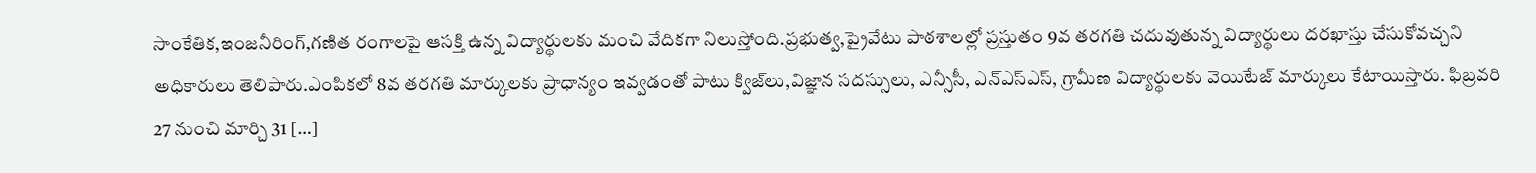సాంకేతిక,ఇంజనీరింగ్,గణిత రంగాలపై ఆసక్తి ఉన్న విద్యార్థులకు మంచి వేదికగా నిలుస్తోంది.ప్రభుత్వ,ప్రైవేటు పాఠశాలల్లో ప్రస్తుతం 9వ తరగతి చదువుతున్న విద్యార్థులు దరఖాస్తు చేసుకోవచ్చని అధికారులు తెలిపారు.ఎంపికలో 8వ తరగతి మార్కులకు ప్రాధాన్యం ఇవ్వడంతో పాటు క్విజ్‌లు,విజ్ఞాన సదస్సులు, ఎన్సీసీ, ఎన్ఎస్ఎస్, గ్రామీణ విద్యార్థులకు వెయిటేజ్ మార్కులు కేటాయిస్తారు. ఫిబ్రవరి 27 నుంచి మార్చి 31 […]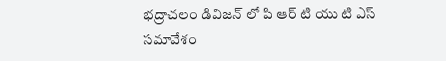భద్రాచలం డివిజన్ లో పి ఆర్ టి యు టి ఎస్ సమావేశం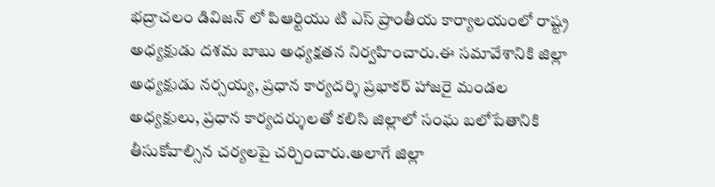భద్రాచలం డివిజన్ లో పిఆర్టియు టి ఎస్ ప్రాంతీయ కార్యాలయంలో రాష్ట్ర అధ్యక్షుడు దశమ బాబు అధ్యక్షతన నిర్వహించారు.ఈ సమావేశానికి జిల్లా అధ్యక్షుడు నర్సయ్య, ప్రధాన కార్యదర్శి ప్రభాకర్ హాజరై మండల అధ్యక్షులు, ప్రధాన కార్యదర్శులతో కలిసి జిల్లాలో సంఘ బలోపేతానికి తీసుకోవాల్సిన చర్యలపై చర్చించారు.అలాగే జిల్లా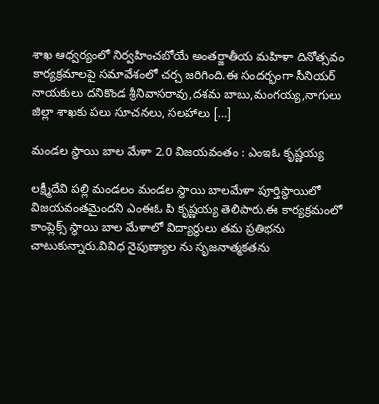శాఖ ఆధ్వర్యంలో నిర్వహించబోయే అంతర్జాతీయ మహిళా దినోత్సవం కార్యక్రమాలపై సమావేశంలో చర్చ జరిగింది.ఈ సందర్భంగా సీనియర్ నాయకులు దనికొండ శ్రీనివాసరావు,దశమ బాబు,మంగయ్య,నాగులు జిల్లా శాఖకు పలు సూచనలు, సలహాలు […]

మండల స్థాయి బాల మేళా 2.0 విజయవంతం : ఎంఇఓ కృష్ణయ్య

లక్ష్మీదేవి పల్లి మండలం మండల స్థాయి బాలమేళా పూర్తిస్థాయిలో విజయవంతమైందని ఎంఈఓ పి కృష్ణయ్య తెలిపారు.ఈ కార్యక్రమంలో కాంప్లెక్స్ స్థాయి బాల మేళాలో విద్యార్థులు తమ ప్రతిభను చాటుకున్నారు.వివిధ నైపుణ్యాల ను సృజనాత్మకతను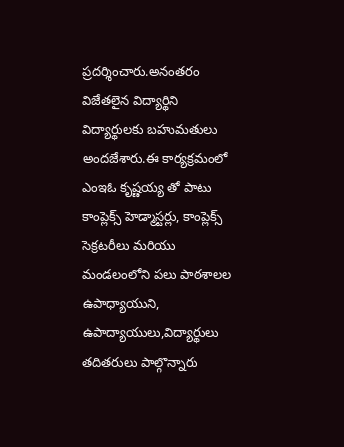ప్రదర్శించారు.అనంతరం విజేతలైన విద్యార్థిని విద్యార్థులకు బహుమతులు అందజేశారు.ఈ కార్యక్రమంలో ఎంఇఓ కృష్ణయ్య తో పాటు కాంప్లెక్స్ హెడ్మాస్టర్లు, కాంప్లెక్స్ సెక్రటరీలు మరియు మండలంలోని పలు పాఠశాలల ఉపాధ్యాయుని, ఉపాద్యాయులు,విద్యార్థులు తదితరులు పాల్గొన్నారు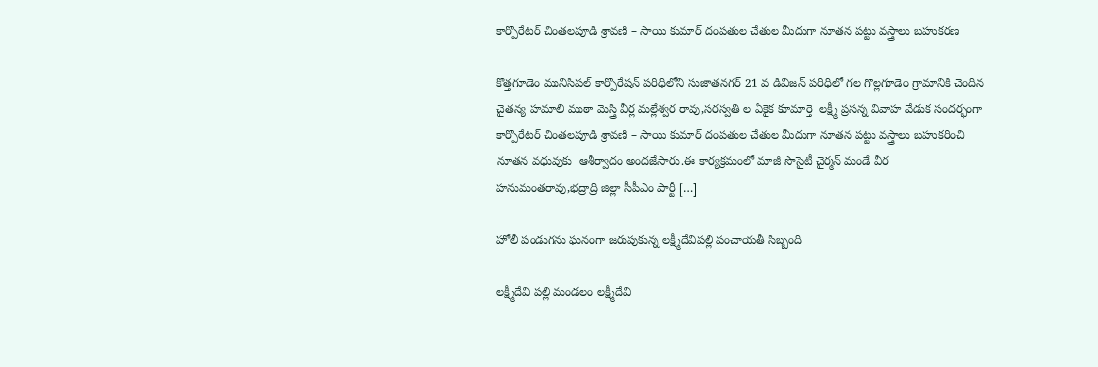కార్పొరేటర్ చింతలపూడి శ్రావణి – సాయి కుమార్ దంపతుల చేతుల మీదుగా నూతన పట్టు వస్త్రాలు బహుకరణ

కొత్తగూడెం మునిసిపల్ కార్పొరేషన్ పరిధిలోని సుజాతనగర్ 21 వ డివిజన్ పరిధిలో గల గొల్లగూడెం గ్రామానికి చెందిన చైతన్య హమాలి ముఠా మెస్త్రి వీర్ల మల్లేశ్వర రావు,సరస్వతి ల ఏకైక కూమార్తె  లక్ష్మీ ప్రసన్న వివాహ వేడుక సందర్భంగా  కార్పొరేటర్ చింతలపూడి శ్రావణి – సాయి కుమార్ దంపతుల చేతుల మీదుగా నూతన పట్టు వస్త్రాలు బహుకరించి నూతన వధువుకు  ఆశీర్వాదం అందజేసారు.ఈ కార్యక్రమంలో మాజీ సొసైటీ చైర్మన్ మండే వీర హనుమంతరావు,భద్రాద్రి జిల్లా సీపీఎం పార్టీ […]

హోలీ పండుగను ఘనంగా జరుపుకున్న లక్ష్మీదేవిపల్లి పంచాయతీ సిబ్బంది

లక్ష్మీదేవి పల్లి మండలం లక్ష్మీదేవి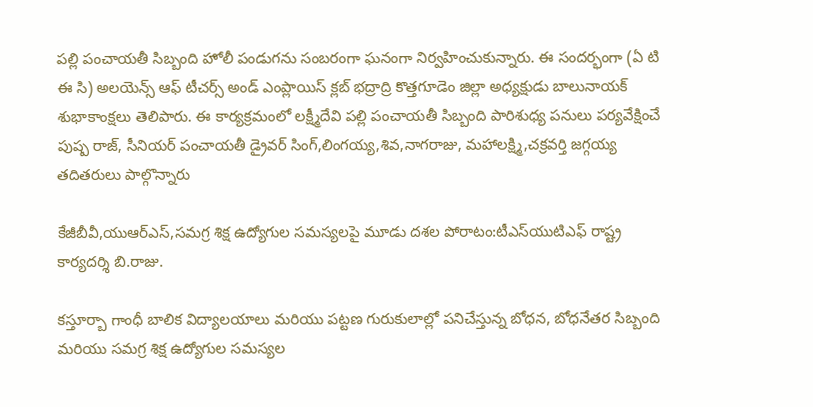పల్లి పంచాయతీ సిబ్బంది హోలీ పండుగను సంబరంగా ఘనంగా నిర్వహించుకున్నారు. ఈ సందర్భంగా (ఏ టి ఈ సి) అలయెన్స్ ఆఫ్ టీచర్స్ అండ్ ఎంప్లాయిస్ క్లబ్ భద్రాద్రి కొత్తగూడెం జిల్లా అధ్యక్షుడు బాలునాయక్ శుభాకాంక్షలు తెలిపారు. ఈ కార్యక్రమంలో లక్ష్మీదేవి పల్లి పంచాయతీ సిబ్బంది పారిశుధ్య పనులు పర్యవేక్షించే పుష్ప రాజ్, సీనియర్ పంచాయతీ డ్రైవర్ సింగ్,లింగయ్య,శివ,నాగరాజు, మహాలక్ష్మి,చక్రవర్తి జగ్గయ్య తదితరులు పాల్గొన్నారు

కేజీబీవీ,యుఆర్‌ఎస్,సమగ్ర శిక్ష ఉద్యోగుల సమస్యలపై మూడు దశల పోరాటం:టీఎస్‌యుటిఎఫ్ రాష్ట్ర కార్యదర్శి బి.రాజు.

కస్తూర్బా గాంధీ బాలిక విద్యాలయాలు మరియు పట్టణ గురుకులాల్లో పనిచేస్తున్న బోధన, బోధనేతర సిబ్బంది మరియు సమగ్ర శిక్ష ఉద్యోగుల సమస్యల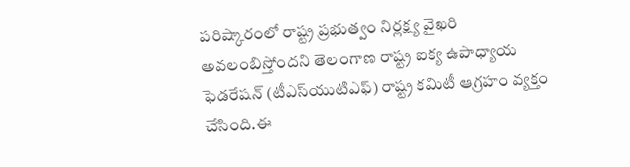పరిష్కారంలో రాష్ట్ర ప్రభుత్వం నిర్లక్ష్య వైఖరి అవలంబిస్తోందని తెలంగాణ రాష్ట్ర ఐక్య ఉపాధ్యాయ ఫెడరేషన్ (టీఎస్‌యుటిఎఫ్) రాష్ట్ర కమిటీ ఆగ్రహం వ్యక్తం చేసింది.ఈ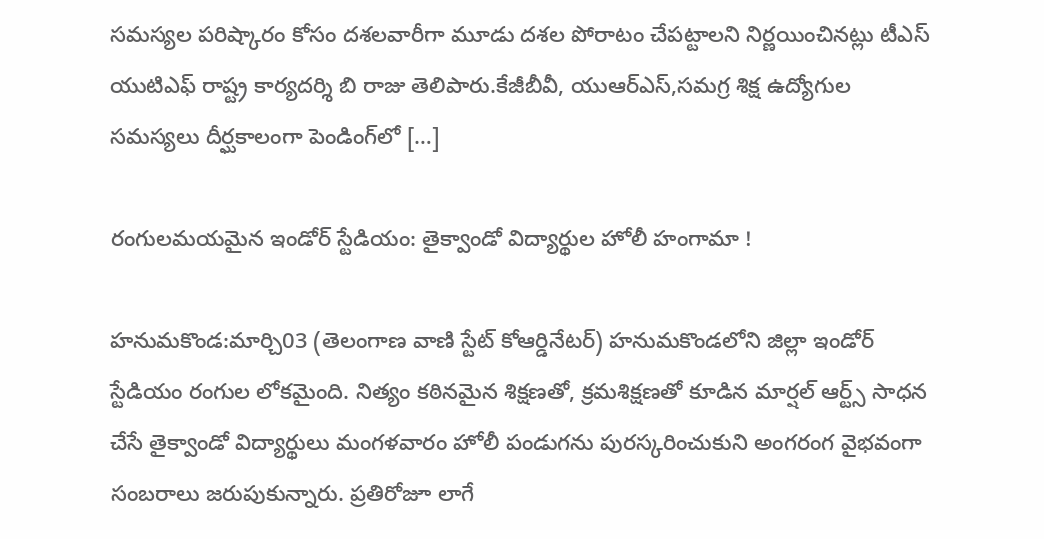సమస్యల పరిష్కారం కోసం దశలవారీగా మూడు దశల పోరాటం చేపట్టాలని నిర్ణయించినట్లు టీఎస్‌ యుటిఎఫ్ రాష్ట్ర కార్యదర్శి బి రాజు తెలిపారు.కేజీబీవీ, యుఆర్‌ఎస్,సమగ్ర శిక్ష ఉద్యోగుల సమస్యలు దీర్ఘకాలంగా పెండింగ్‌లో […]

రంగులమయమైన ఇండోర్ స్టేడియం: తైక్వాండో విద్యార్థుల హోలీ హంగామా !

హనుమకొండ:మార్చి03 (తెలంగాణ వాణి స్టేట్ కోఆర్డినేటర్) హనుమకొండలోని జిల్లా ఇండోర్ స్టేడియం రంగుల లోకమైంది. నిత్యం కఠినమైన శిక్షణతో, క్రమశిక్షణతో కూడిన మార్షల్ ఆర్ట్స్ సాధన చేసే తైక్వాండో విద్యార్థులు మంగళవారం హోలీ పండుగను పురస్కరించుకుని అంగరంగ వైభవంగా సంబరాలు జరుపుకున్నారు. ప్రతిరోజూ లాగే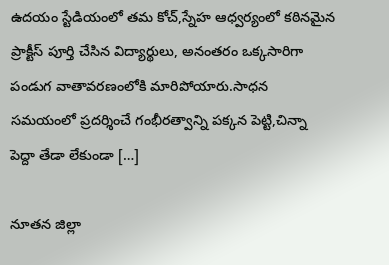ఉదయం స్టేడియంలో తమ కోచ్,స్నేహ ఆధ్వర్యంలో కఠినమైన ప్రాక్టీస్ పూర్తి చేసిన విద్యార్థులు, అనంతరం ఒక్కసారిగా పండుగ వాతావరణంలోకి మారిపోయారు.సాధన సమయంలో ప్రదర్శించే గంభీరత్వాన్ని పక్కన పెట్టి,చిన్నా పెద్దా తేడా లేకుండా […]

నూతన జిల్లా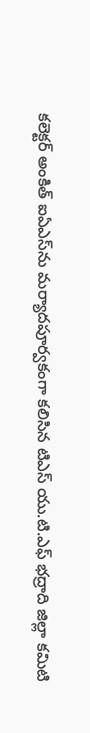కలెక్టర్ అంకిత్ ఐఏఎస్‌ను మర్యాదపూర్వకంగా కలిసిన టిఎస్ యు.టి.ఎఫ్ భద్రాది జిల్లా కమిటి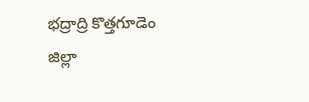భద్రాద్రి కొత్తగూడెం జిల్లా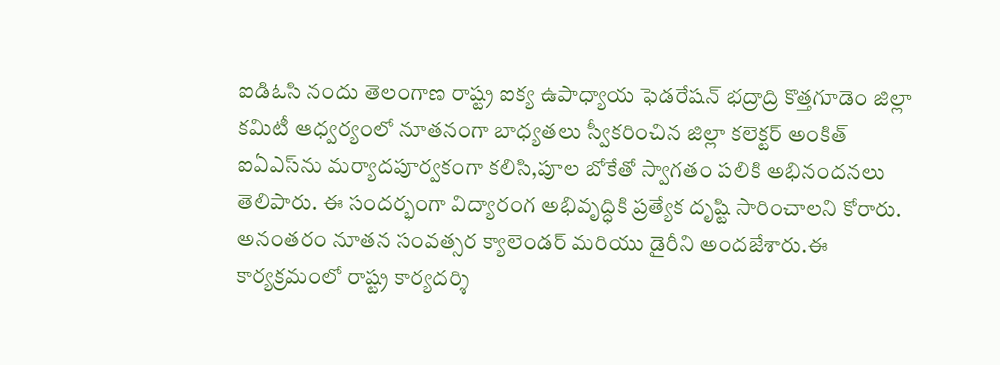ఐడిఓసి నందు తెలంగాణ రాష్ట్ర ఐక్య ఉపాధ్యాయ ఫెడరేషన్ భద్రాద్రి కొత్తగూడెం జిల్లా కమిటీ ఆధ్వర్యంలో నూతనంగా బాధ్యతలు స్వీకరించిన జిల్లా కలెక్టర్ అంకిత్ ఐఏఎస్‌ను మర్యాదపూర్వకంగా కలిసి,పూల బోకేతో స్వాగతం పలికి అభినందనలు తెలిపారు. ఈ సందర్భంగా విద్యారంగ అభివృద్ధికి ప్రత్యేక దృష్టి సారించాలని కోరారు. అనంతరం నూతన సంవత్సర క్యాలెండర్ మరియు డైరీని అందజేశారు.ఈ కార్యక్రమంలో రాష్ట్ర కార్యదర్శి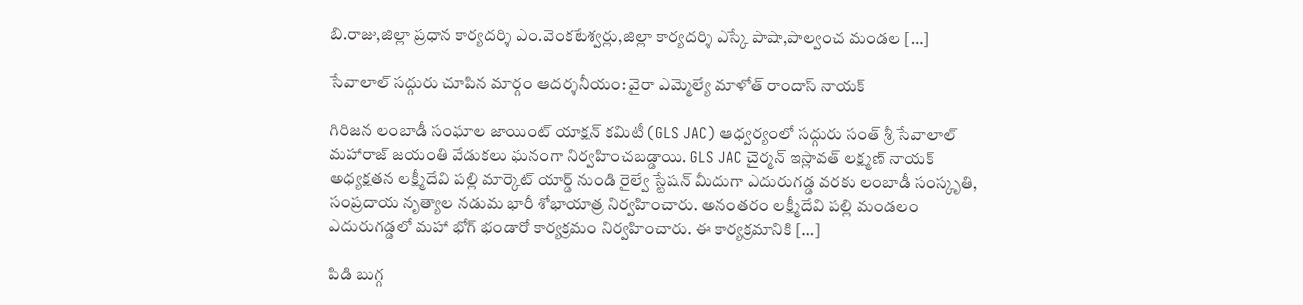బి.రాజు,జిల్లా ప్రధాన కార్యదర్శి ఎం.వెంకటేశ్వర్లు,జిల్లా కార్యదర్శి ఎస్కే పాషా,పాల్వంచ మండల […]

సేవాలాల్ సద్గురు చూపిన మార్గం ఆదర్శనీయం: వైరా ఎమ్మెల్యే మాళోత్ రాందాస్ నాయక్

గిరిజన లంబాడీ సంఘాల జాయింట్ యాక్షన్ కమిటీ (GLS JAC) ఆధ్వర్యంలో సద్గురు సంత్ శ్రీ సేవాలాల్ మహారాజ్ జయంతి వేడుకలు ఘనంగా నిర్వహించబడ్డాయి. GLS JAC చైర్మన్ ఇస్లావత్ లక్ష్మణ్ నాయక్ అధ్యక్షతన లక్ష్మీదేవి పల్లి మార్కెట్ యార్డ్ నుండి రైల్వే స్టేషన్ మీదుగా ఎదురుగడ్డ వరకు లంబాడీ సంస్కృతి, సంప్రదాయ నృత్యాల నడుమ భారీ శోభాయాత్ర నిర్వహించారు. అనంతరం లక్ష్మీదేవి పల్లి మండలం ఎదురుగడ్డలో మహా భోగ్ భండారో కార్యక్రమం నిర్వహించారు. ఈ కార్యక్రమానికి […]

పిడి బుగ్గ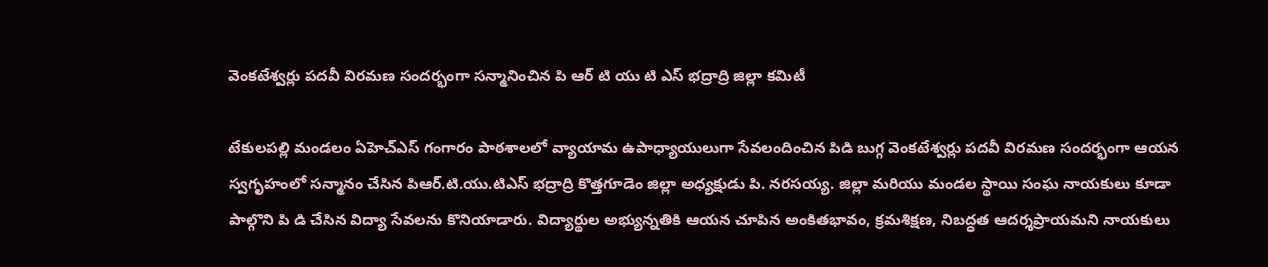వెంకటేశ్వర్లు పదవీ విరమణ సందర్భంగా సన్మానించిన పి ఆర్ టి యు టి ఎస్ భద్రాద్రి జిల్లా కమిటీ

టేకులపల్లి మండలం ఏహెచ్‌ఎస్ గంగారం పాఠశాలలో వ్యాయామ ఉపాధ్యాయులుగా సేవలందించిన పిడి బుగ్గ వెంకటేశ్వర్లు పదవీ విరమణ సందర్భంగా ఆయన స్వగృహంలో సన్మానం చేసిన పిఆర్.టి.యు.టిఎస్ భద్రాద్రి కొత్తగూడెం జిల్లా అధ్యక్షుడు పి. నరసయ్య. జిల్లా మరియు మండల స్థాయి సంఘ నాయకులు కూడా పాల్గొని పి డి చేసిన విద్యా సేవలను కొనియాడారు. విద్యార్థుల అభ్యున్నతికి ఆయన చూపిన అంకితభావం, క్రమశిక్షణ, నిబద్ధత ఆదర్శప్రాయమని నాయకులు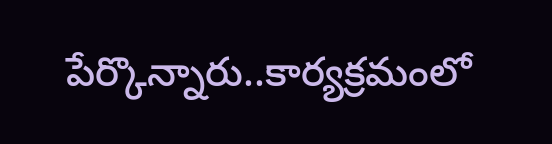పేర్కొన్నారు..కార్యక్రమంలో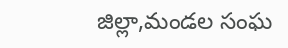జిల్లా,మండల సంఘ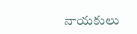నాయకులు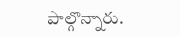పాల్గొన్నారు.